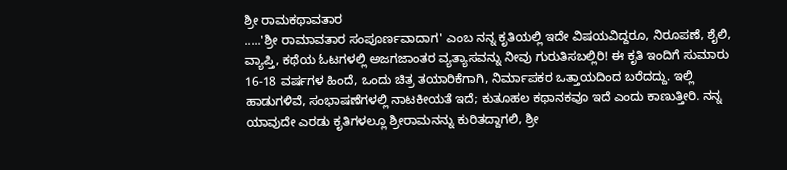ಶ್ರೀ ರಾಮಕಥಾವತಾರ
.....'ಶ್ರೀ ರಾಮಾವತಾರ ಸಂಪೂರ್ಣವಾದಾಗ' ಎಂಬ ನನ್ನ ಕೃತಿಯಲ್ಲಿ ಇದೇ ವಿಷಯವಿದ್ದರೂ, ನಿರೂಪಣೆ, ಶೈಲಿ, ವ್ಯಾಪ್ತಿ, ಕಥೆಯ ಓಟಗಳಲ್ಲಿ ಅಜಗಜಾಂತರ ವ್ಯತ್ಯಾಸವನ್ನು ನೀವು ಗುರುತಿಸಬಲ್ಲಿರಿ! ಈ ಕೃತಿ ಇಂದಿಗೆ ಸುಮಾರು 16-18 ವರ್ಷಗಳ ಹಿಂದೆ, ಒಂದು ಚಿತ್ರ ತಯಾರಿಕೆಗಾಗಿ, ನಿರ್ಮಾಪಕರ ಒತ್ತಾಯದಿಂದ ಬರೆದದ್ದು. ಇಲ್ಲಿ ಹಾಡುಗಳಿವೆ, ಸಂಭಾಷಣೆಗಳಲ್ಲಿ ನಾಟಕೀಯತೆ ಇದೆ; ಕುತೂಹಲ ಕಥಾನಕವೂ ಇದೆ ಎಂದು ಕಾಣುತ್ತೀರಿ. ನನ್ನ ಯಾವುದೇ ಎರಡು ಕೃತಿಗಳಲ್ಲೂ ಶ್ರೀರಾಮನನ್ನು ಕುರಿತದ್ದಾಗಲಿ, ಶ್ರೀ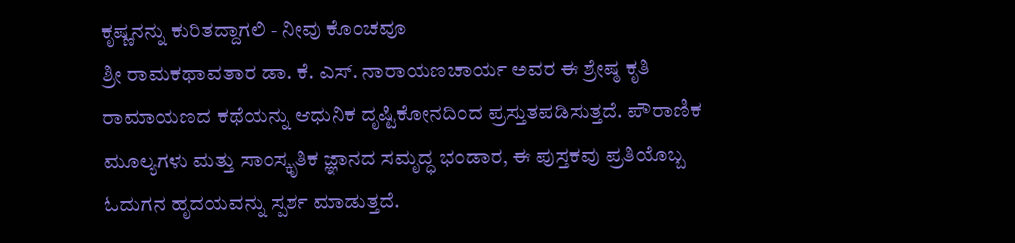ಕೃಷ್ಣನನ್ನು ಕುರಿತದ್ದಾಗಲಿ - ನೀವು ಕೊಂಚವೂ
ಶ್ರೀ ರಾಮಕಥಾವತಾರ ಡಾ. ಕೆ. ಎಸ್. ನಾರಾಯಣಚಾರ್ಯ ಅವರ ಈ ಶ್ರೇಷ್ಠ ಕೃತಿ ರಾಮಾಯಣದ ಕಥೆಯನ್ನು ಆಧುನಿಕ ದೃಷ್ಟಿಕೋನದಿಂದ ಪ್ರಸ್ತುತಪಡಿಸುತ್ತದೆ. ಪೌರಾಣಿಕ ಮೂಲ್ಯಗಳು ಮತ್ತು ಸಾಂಸ್ಕೃತಿಕ ಜ್ಞಾನದ ಸಮೃದ್ಧ ಭಂಡಾರ, ಈ ಪುಸ್ತಕವು ಪ್ರತಿಯೊಬ್ಬ ಓದುಗನ ಹೃದಯವನ್ನು ಸ್ಪರ್ಶ ಮಾಡುತ್ತದೆ.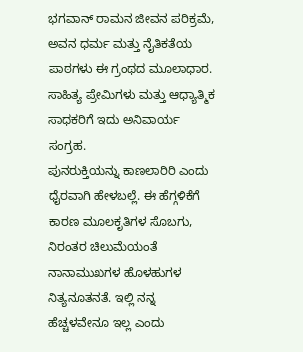ಭಗವಾನ್ ರಾಮನ ಜೀವನ ಪರಿಕ್ರಮೆ, ಅವನ ಧರ್ಮ ಮತ್ತು ನೈತಿಕತೆಯ ಪಾಠಗಳು ಈ ಗ್ರಂಥದ ಮೂಲಾಧಾರ. ಸಾಹಿತ್ಯ ಪ್ರೇಮಿಗಳು ಮತ್ತು ಆಧ್ಯಾತ್ಮಿಕ ಸಾಧಕರಿಗೆ ಇದು ಅನಿವಾರ್ಯ ಸಂಗ್ರಹ.
ಪುನರುಕ್ತಿಯನ್ನು ಕಾಣಲಾರಿರಿ ಎಂದು ಧೈರವಾಗಿ ಹೇಳಬಲ್ಲೆ. ಈ ಹೆಗ್ಗಳಿಕೆಗೆ ಕಾರಣ ಮೂಲಕೃತಿಗಳ ಸೊಬಗು, ನಿರಂತರ ಚಿಲುಮೆಯಂತೆ ನಾನಾಮುಖಗಳ ಹೊಳಹುಗಳ ನಿತ್ಯನೂತನತೆ. ಇಲ್ಲಿ ನನ್ನ ಹೆಚ್ಚಳವೇನೂ ಇಲ್ಲ ಎಂದು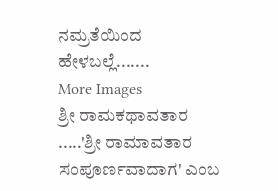ನಮ್ರತೆಯಿಂದ ಹೇಳಬಲ್ಲೆ.......
More Images
ಶ್ರೀ ರಾಮಕಥಾವತಾರ
.....'ಶ್ರೀ ರಾಮಾವತಾರ ಸಂಪೂರ್ಣವಾದಾಗ' ಎಂಬ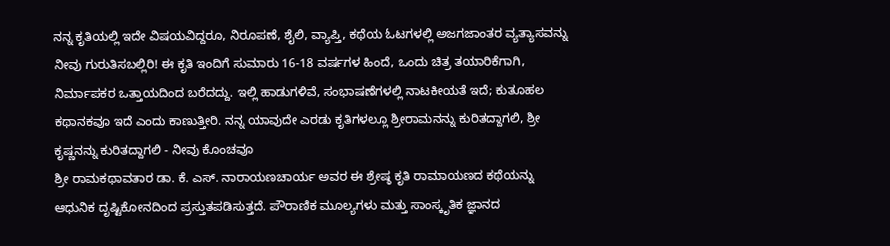ನನ್ನ ಕೃತಿಯಲ್ಲಿ ಇದೇ ವಿಷಯವಿದ್ದರೂ, ನಿರೂಪಣೆ, ಶೈಲಿ, ವ್ಯಾಪ್ತಿ, ಕಥೆಯ ಓಟಗಳಲ್ಲಿ ಅಜಗಜಾಂತರ ವ್ಯತ್ಯಾಸವನ್ನು ನೀವು ಗುರುತಿಸಬಲ್ಲಿರಿ! ಈ ಕೃತಿ ಇಂದಿಗೆ ಸುಮಾರು 16-18 ವರ್ಷಗಳ ಹಿಂದೆ, ಒಂದು ಚಿತ್ರ ತಯಾರಿಕೆಗಾಗಿ, ನಿರ್ಮಾಪಕರ ಒತ್ತಾಯದಿಂದ ಬರೆದದ್ದು. ಇಲ್ಲಿ ಹಾಡುಗಳಿವೆ, ಸಂಭಾಷಣೆಗಳಲ್ಲಿ ನಾಟಕೀಯತೆ ಇದೆ; ಕುತೂಹಲ ಕಥಾನಕವೂ ಇದೆ ಎಂದು ಕಾಣುತ್ತೀರಿ. ನನ್ನ ಯಾವುದೇ ಎರಡು ಕೃತಿಗಳಲ್ಲೂ ಶ್ರೀರಾಮನನ್ನು ಕುರಿತದ್ದಾಗಲಿ, ಶ್ರೀ ಕೃಷ್ಣನನ್ನು ಕುರಿತದ್ದಾಗಲಿ - ನೀವು ಕೊಂಚವೂ
ಶ್ರೀ ರಾಮಕಥಾವತಾರ ಡಾ. ಕೆ. ಎಸ್. ನಾರಾಯಣಚಾರ್ಯ ಅವರ ಈ ಶ್ರೇಷ್ಠ ಕೃತಿ ರಾಮಾಯಣದ ಕಥೆಯನ್ನು ಆಧುನಿಕ ದೃಷ್ಟಿಕೋನದಿಂದ ಪ್ರಸ್ತುತಪಡಿಸುತ್ತದೆ. ಪೌರಾಣಿಕ ಮೂಲ್ಯಗಳು ಮತ್ತು ಸಾಂಸ್ಕೃತಿಕ ಜ್ಞಾನದ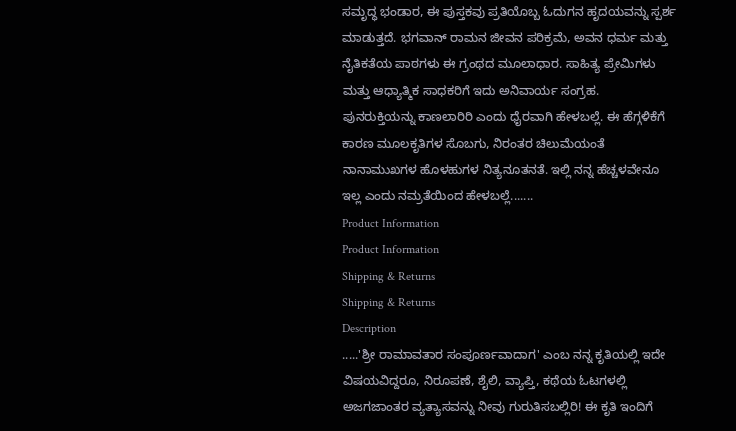ಸಮೃದ್ಧ ಭಂಡಾರ, ಈ ಪುಸ್ತಕವು ಪ್ರತಿಯೊಬ್ಬ ಓದುಗನ ಹೃದಯವನ್ನು ಸ್ಪರ್ಶ ಮಾಡುತ್ತದೆ. ಭಗವಾನ್ ರಾಮನ ಜೀವನ ಪರಿಕ್ರಮೆ, ಅವನ ಧರ್ಮ ಮತ್ತು ನೈತಿಕತೆಯ ಪಾಠಗಳು ಈ ಗ್ರಂಥದ ಮೂಲಾಧಾರ. ಸಾಹಿತ್ಯ ಪ್ರೇಮಿಗಳು ಮತ್ತು ಆಧ್ಯಾತ್ಮಿಕ ಸಾಧಕರಿಗೆ ಇದು ಅನಿವಾರ್ಯ ಸಂಗ್ರಹ.
ಪುನರುಕ್ತಿಯನ್ನು ಕಾಣಲಾರಿರಿ ಎಂದು ಧೈರವಾಗಿ ಹೇಳಬಲ್ಲೆ. ಈ ಹೆಗ್ಗಳಿಕೆಗೆ ಕಾರಣ ಮೂಲಕೃತಿಗಳ ಸೊಬಗು, ನಿರಂತರ ಚಿಲುಮೆಯಂತೆ ನಾನಾಮುಖಗಳ ಹೊಳಹುಗಳ ನಿತ್ಯನೂತನತೆ. ಇಲ್ಲಿ ನನ್ನ ಹೆಚ್ಚಳವೇನೂ ಇಲ್ಲ ಎಂದು ನಮ್ರತೆಯಿಂದ ಹೇಳಬಲ್ಲೆ.......
Product Information
Product Information
Shipping & Returns
Shipping & Returns
Description
.....'ಶ್ರೀ ರಾಮಾವತಾರ ಸಂಪೂರ್ಣವಾದಾಗ' ಎಂಬ ನನ್ನ ಕೃತಿಯಲ್ಲಿ ಇದೇ ವಿಷಯವಿದ್ದರೂ, ನಿರೂಪಣೆ, ಶೈಲಿ, ವ್ಯಾಪ್ತಿ, ಕಥೆಯ ಓಟಗಳಲ್ಲಿ ಅಜಗಜಾಂತರ ವ್ಯತ್ಯಾಸವನ್ನು ನೀವು ಗುರುತಿಸಬಲ್ಲಿರಿ! ಈ ಕೃತಿ ಇಂದಿಗೆ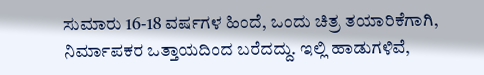ಸುಮಾರು 16-18 ವರ್ಷಗಳ ಹಿಂದೆ, ಒಂದು ಚಿತ್ರ ತಯಾರಿಕೆಗಾಗಿ, ನಿರ್ಮಾಪಕರ ಒತ್ತಾಯದಿಂದ ಬರೆದದ್ದು. ಇಲ್ಲಿ ಹಾಡುಗಳಿವೆ,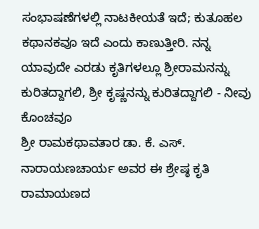ಸಂಭಾಷಣೆಗಳಲ್ಲಿ ನಾಟಕೀಯತೆ ಇದೆ; ಕುತೂಹಲ ಕಥಾನಕವೂ ಇದೆ ಎಂದು ಕಾಣುತ್ತೀರಿ. ನನ್ನ ಯಾವುದೇ ಎರಡು ಕೃತಿಗಳಲ್ಲೂ ಶ್ರೀರಾಮನನ್ನು ಕುರಿತದ್ದಾಗಲಿ, ಶ್ರೀ ಕೃಷ್ಣನನ್ನು ಕುರಿತದ್ದಾಗಲಿ - ನೀವು ಕೊಂಚವೂ
ಶ್ರೀ ರಾಮಕಥಾವತಾರ ಡಾ. ಕೆ. ಎಸ್. ನಾರಾಯಣಚಾರ್ಯ ಅವರ ಈ ಶ್ರೇಷ್ಠ ಕೃತಿ ರಾಮಾಯಣದ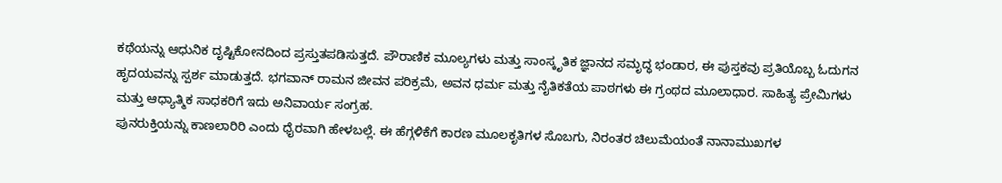ಕಥೆಯನ್ನು ಆಧುನಿಕ ದೃಷ್ಟಿಕೋನದಿಂದ ಪ್ರಸ್ತುತಪಡಿಸುತ್ತದೆ. ಪೌರಾಣಿಕ ಮೂಲ್ಯಗಳು ಮತ್ತು ಸಾಂಸ್ಕೃತಿಕ ಜ್ಞಾನದ ಸಮೃದ್ಧ ಭಂಡಾರ, ಈ ಪುಸ್ತಕವು ಪ್ರತಿಯೊಬ್ಬ ಓದುಗನ ಹೃದಯವನ್ನು ಸ್ಪರ್ಶ ಮಾಡುತ್ತದೆ. ಭಗವಾನ್ ರಾಮನ ಜೀವನ ಪರಿಕ್ರಮೆ, ಅವನ ಧರ್ಮ ಮತ್ತು ನೈತಿಕತೆಯ ಪಾಠಗಳು ಈ ಗ್ರಂಥದ ಮೂಲಾಧಾರ. ಸಾಹಿತ್ಯ ಪ್ರೇಮಿಗಳು ಮತ್ತು ಆಧ್ಯಾತ್ಮಿಕ ಸಾಧಕರಿಗೆ ಇದು ಅನಿವಾರ್ಯ ಸಂಗ್ರಹ.
ಪುನರುಕ್ತಿಯನ್ನು ಕಾಣಲಾರಿರಿ ಎಂದು ಧೈರವಾಗಿ ಹೇಳಬಲ್ಲೆ. ಈ ಹೆಗ್ಗಳಿಕೆಗೆ ಕಾರಣ ಮೂಲಕೃತಿಗಳ ಸೊಬಗು, ನಿರಂತರ ಚಿಲುಮೆಯಂತೆ ನಾನಾಮುಖಗಳ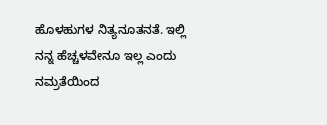ಹೊಳಹುಗಳ ನಿತ್ಯನೂತನತೆ. ಇಲ್ಲಿ ನನ್ನ ಹೆಚ್ಚಳವೇನೂ ಇಲ್ಲ ಎಂದು ನಮ್ರತೆಯಿಂದ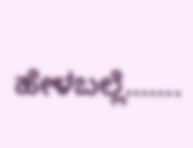ಹೇಳಬಲ್ಲೆ.......